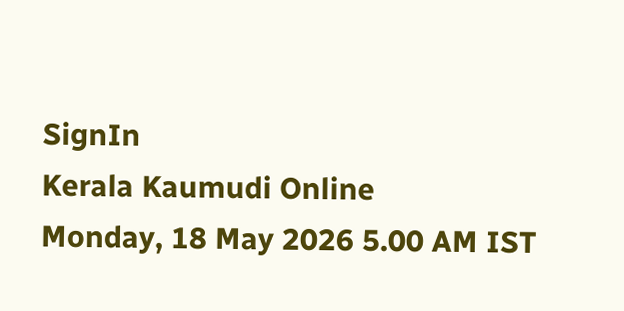SignIn
Kerala Kaumudi Online
Monday, 18 May 2026 5.00 AM IST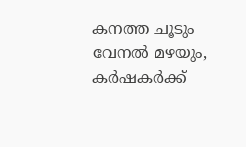കനത്ത ചൂടും വേനൽ മഴയും, കർഷകർക്ക്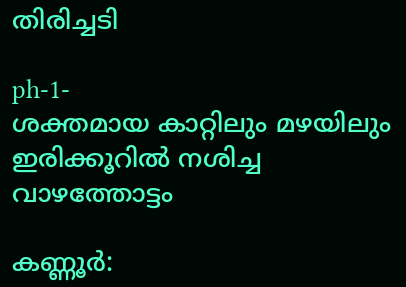തിരിച്ചടി

ph-1-
ശക്തമായ കാറ്റിലും മഴയിലും ഇരിക്കൂറിൽ നശിച്ച വാഴത്തോട്ടം

കണ്ണൂർ: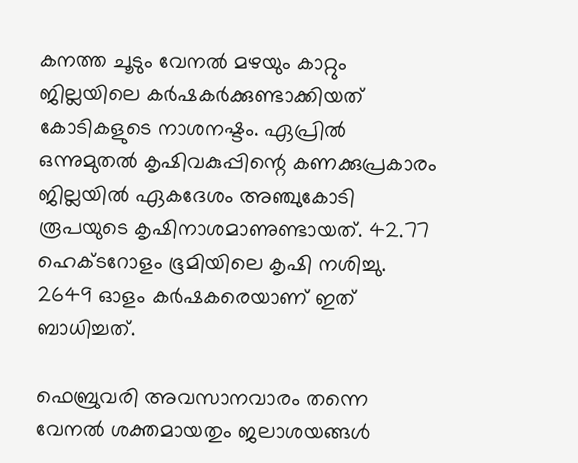കനത്ത ചൂടും വേനൽ മഴയും കാറ്റും ജില്ലയിലെ കർഷകർക്കുണ്ടാക്കിയത് കോടികളുടെ നാശനഷ്ടം. ഏപ്രിൽ ഒന്നുമുതൽ കൃഷിവകുപ്പിന്റെ കണക്കുപ്രകാരം ജില്ലയിൽ ഏകദേശം അഞ്ചുകോടി രൂപയുടെ കൃഷിനാശമാണുണ്ടായത്. 42.77 ഹെക്ടറോളം ഭൂമിയിലെ കൃഷി നശിച്ചു. 2649 ഓളം കർഷകരെയാണ് ഇത് ബാധിച്ചത്.

ഫെബ്രുവരി അവസാനവാരം തന്നെ വേനൽ ശക്തമായതും ജലാശയങ്ങൾ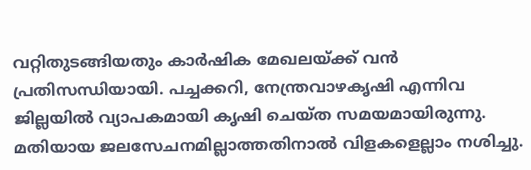വറ്റിതുടങ്ങിയതും കാർഷിക മേഖലയ്ക്ക് വൻ പ്രതിസന്ധിയായി. പച്ചക്കറി, നേന്ത്രവാഴകൃഷി എന്നിവ ജില്ലയിൽ വ്യാപകമായി കൃഷി ചെയ്ത സമയമായിരുന്നു. മതിയായ ജലസേചനമില്ലാത്തതിനാൽ വിളകളെല്ലാം നശിച്ചു.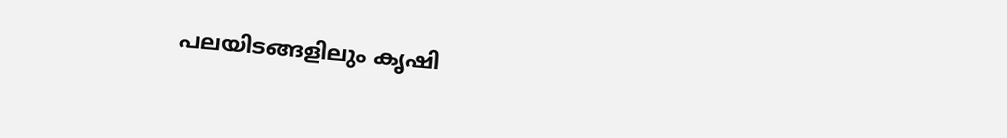പലയിടങ്ങളിലും കൃഷി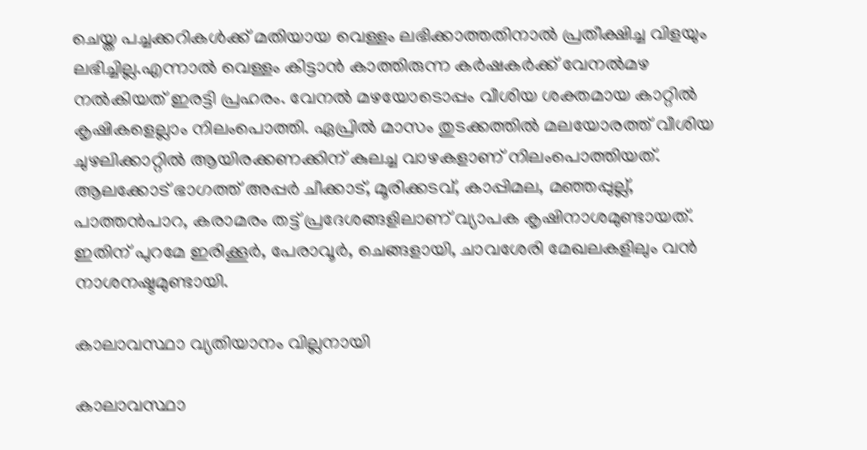ചെയ്ത പച്ചക്കറികൾക്ക് മതിയായ വെള്ളം ലഭിക്കാത്തതിനാൽ പ്രതീക്ഷിച്ച വിളയും ലഭിച്ചില്ല.എന്നാൽ വെള്ളം കിട്ടാൻ കാത്തിരുന്ന കർഷകർക്ക് വേനൽമഴ നൽകിയത് ഇരട്ടി പ്രഹരം. വേനൽ മഴയോടൊപ്പം വീശിയ ശക്തമായ കാറ്റിൽ കൃഷികളെല്ലാം നിലംപൊത്തി. ഏപ്രിൽ മാസം തുടക്കത്തിൽ മലയോരത്ത് വീശിയ ചുഴലിക്കാറ്റിൽ ആയിരക്കണക്കിന് കുലച്ച വാഴകളാണ് നിലംപൊത്തിയത്. ആലക്കോട് ഭാഗത്ത് അപ്പർ ചീക്കാട്, മൂരിക്കടവ്, കാപ്പിമല, മഞ്ഞപ്പുല്ല്, പാത്തൻപാറ, കരാമരം തട്ട് പ്രദേശങ്ങളിലാണ് വ്യാപക കൃഷിനാശമുണ്ടായത്. ഇതിന് പുറമേ ഇരിക്കൂർ, പേരാവൂർ, ചെങ്ങളായി, ചാവശേരി മേഖലകളിലും വൻ നാശനഷ്ടമുണ്ടായി.

കാലാവസ്ഥാ വ്യതിയാനം വില്ലനായി

കാലാവസ്ഥാ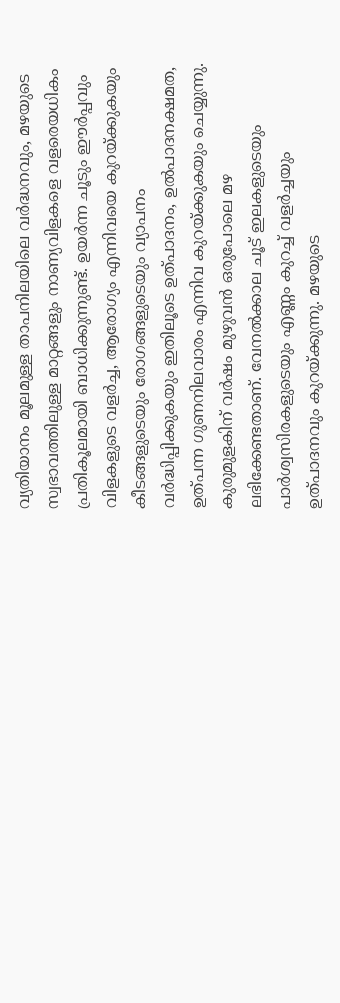വ്യതിയാനം മൂലമുള്ള താപനിലയിലെ വ‌ർദ്ധനവും, മഴയുടെ സ്വഭാവത്തിലുള്ള മാറ്റങ്ങളും നാണ്യവിളകളെ വളരെയധികം പ്രതികൂലമായി ബാധിക്കുന്നുണ്ട്. ഉയർന്ന ചൂടും ഈർപ്പവും വിളകളുടെ വളർച്ച, ആരോഗ്യം എന്നിവയെ കുറയ്ക്കുകയും കീടങ്ങളുടെയും രോഗങ്ങളുടെയും വ്യാപനം വർദ്ധിപ്പിക്കുകയും ഇതിലൂടെ ഉത്പാദനം, ഉൽപാദനക്ഷമത, ഉത്പന്ന ഗുണനിലവാരം എന്നിവ കുറയ്ക്കുകയും ചെയ്യുന്നു. കുരുമുളകിന് വർഷം മുഴുവൻ ഒരുപോലെ മഴ ലഭിക്കേണ്ടതാണ്. വേനൽക്കാല ചൂട് ഇലകളുടെയും പാർശ്വസിരകളുടെയും എണ്ണം കുറച്ച് വളർച്ചയും ഉത്പാദനവും കുറയ്ക്കുന്നു. മഴയുടെ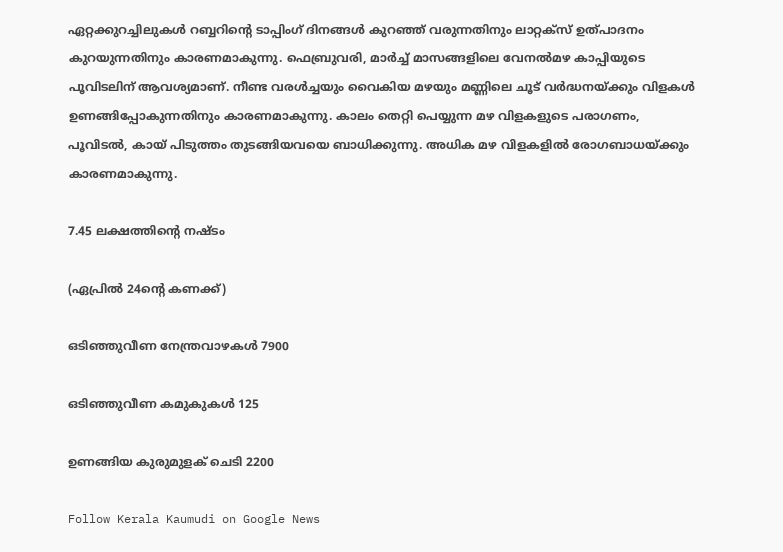ഏറ്റക്കുറച്ചിലുകൾ റബ്ബറിന്റെ ടാപ്പിംഗ് ദിനങ്ങൾ കുറഞ്ഞ് വരുന്നതിനും ലാറ്റക്സ് ഉത്പാദനം കുറയുന്നതിനും കാരണമാകുന്നു. ഫെബ്രുവരി, മാർച്ച് മാസങ്ങളിലെ വേനൽമഴ കാപ്പിയുടെ പൂവിടലിന് ആവശ്യമാണ്. നീണ്ട വരൾച്ചയും വൈകിയ മഴയും മണ്ണിലെ ചൂട് വർദ്ധനയ്ക്കും വിളകൾ ഉണങ്ങിപ്പോകുന്നതിനും കാരണമാകുന്നു. കാലം തെറ്റി പെയ്യുന്ന മഴ വിളകളുടെ പരാഗണം, പൂവിടൽ, കായ് പിടുത്തം തുടങ്ങിയവയെ ബാധിക്കുന്നു. അധിക മഴ വിളകളിൽ രോഗബാധയ്ക്കും കാരണമാകുന്നു.

7.45 ലക്ഷത്തിന്റെ നഷ്ടം

(ഏപ്രിൽ 24ന്റെ കണക്ക്)

ഒടിഞ്ഞുവീണ നേന്ത്രവാഴകൾ 7900

ഒടിഞ്ഞുവീണ കമുകുകൾ 125

ഉണങ്ങിയ കുരുമുളക് ചെടി 2200

Follow Kerala Kaumudi on Google News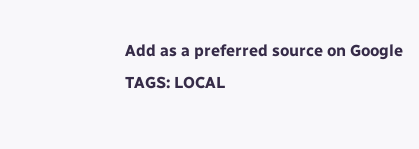Add as a preferred source on Google
TAGS: LOCAL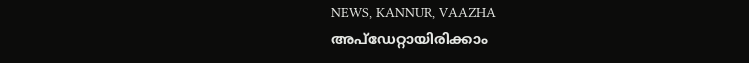NEWS, KANNUR, VAAZHA
അപ്ഡേറ്റായിരിക്കാം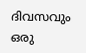ദിവസവും
ഒരു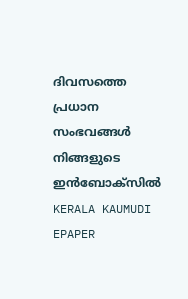ദിവസത്തെ പ്രധാന സംഭവങ്ങൾ നിങ്ങളുടെ ഇൻബോക്സിൽ
KERALA KAUMUDI EPAPER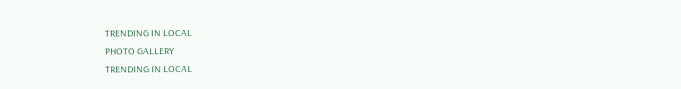TRENDING IN LOCAL
PHOTO GALLERY
TRENDING IN LOCAL